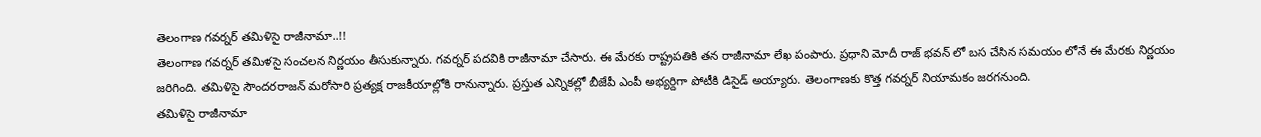తెలంగాణ గవర్నర్ తమిళిసై రాజీనామా..!!
తెలంగాణ గవర్నర్ తమిళసై సంచలన నిర్ణయం తీసుకున్నారు. గవర్నర్ పదవికి రాజీనామా చేసారు. ఈ మేరకు రాష్ట్రపతికి తన రాజీనామా లేఖ పంపారు. ప్రధాని మోదీ రాజ్ భవన్ లో బస చేసిన సమయం లోనే ఈ మేరకు నిర్ణయం జరిగింది. తమిళిసై సౌందరరాజన్ మరోసారి ప్రత్యక్ష రాజకీయాల్లోకి రానున్నారు. ప్రస్తుత ఎన్నికల్లో బీజేపీ ఎంపీ అభ్యర్దిగా పోటీకి డిసైడ్ అయ్యారు. తెలంగాణకు కొత్త గవర్నర్ నియామకం జరగనుంది.
తమిళిసై రాజీనామా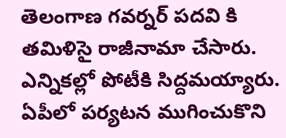తెలంగాణ గవర్నర్ పదవి కి తమిళిసై రాజీనామా చేసారు. ఎన్నికల్లో పోటీకి సిద్దమయ్యారు. ఏపీలో పర్యటన ముగించుకొని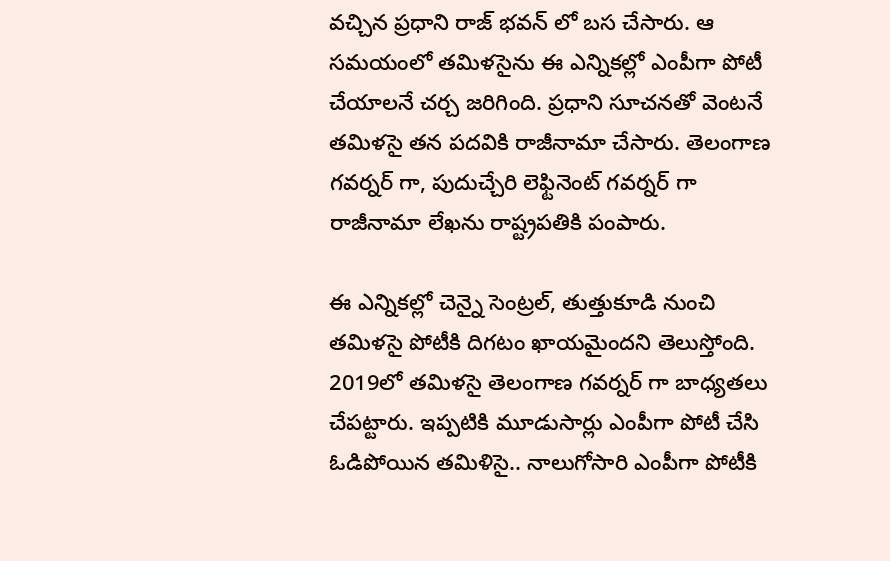వచ్చిన ప్రధాని రాజ్ భవన్ లో బస చేసారు. ఆ సమయంలో తమిళసైను ఈ ఎన్నికల్లో ఎంపీగా పోటీ చేయాలనే చర్చ జరిగింది. ప్రధాని సూచనతో వెంటనే తమిళసై తన పదవికి రాజీనామా చేసారు. తెలంగాణ గవర్నర్ గా, పుదుచ్చేరి లెఫ్టినెంట్ గవర్నర్ గా రాజీనామా లేఖను రాష్ట్రపతికి పంపారు.

ఈ ఎన్నికల్లో చెన్నై సెంట్రల్, తుత్తుకూడి నుంచి తమిళసై పోటీకి దిగటం ఖాయమైందని తెలుస్తోంది. 2019లో తమిళసై తెలంగాణ గవర్నర్ గా బాధ్యతలు చేపట్టారు. ఇప్పటికి మూడుసార్లు ఎంపీగా పోటీ చేసి ఓడిపోయిన తమిళిసై.. నాలుగోసారి ఎంపీగా పోటీకి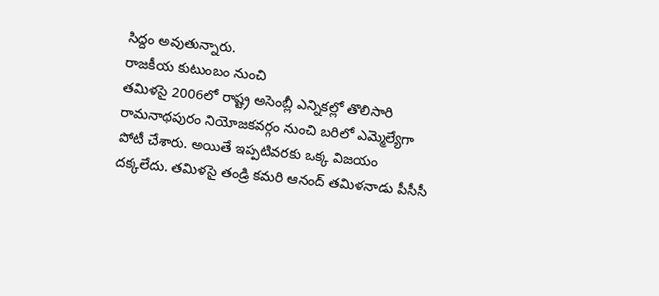సిద్దం అవుతున్నారు.
రాజకీయ కుటుంబం నుంచి
తమిళసై 2006లో రాష్ట్ర అసెంబ్లీ ఎన్నికల్లో తొలిసారి రామనాథపురం నియోజకవర్గం నుంచి బరిలో ఎమ్మెల్యేగా పోటీ చేశారు. అయితే ఇప్పటివరకు ఒక్క విజయం దక్కలేదు. తమిళసై తండ్రి కమరి ఆనంద్ తమిళనాడు పీసీసీ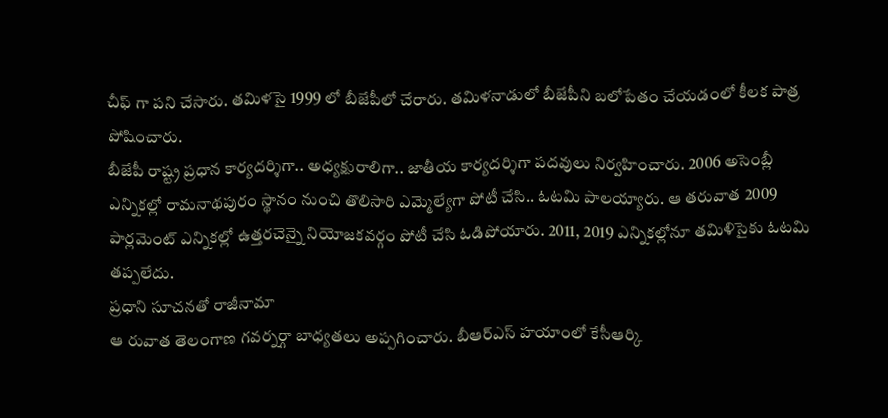చీఫ్ గా పని చేసారు. తమిళసై 1999 లో బీజేపీలో చేరారు. తమిళనాడులో బీజేపీని బలోపేతం చేయడంలో కీలక పాత్ర పోషించారు.
బీజేపీ రాష్ట్ర ప్రధాన కార్యదర్శిగా.. అధ్యక్షురాలిగా.. జాతీయ కార్యదర్శిగా పదవులు నిర్వహించారు. 2006 అసెంబ్లీ ఎన్నికల్లో రామనాథపురం స్థానం నుంచి తొలిసారి ఎమ్మెల్యేగా పోటీ చేసి.. ఓటమి పాలయ్యారు. ఆ తరువాత 2009 పార్లమెంట్ ఎన్నికల్లో ఉత్తరచెన్నై నియోజకవర్గం పోటీ చేసి ఓడిపోయారు. 2011, 2019 ఎన్నికల్లోనూ తమిళిసైకు ఓటమి తప్పలేదు.
ప్రధాని సూచనతో రాజీనామా
ఆ రువాత తెలంగాణ గవర్నర్గా బాధ్యతలు అప్పగించారు. బీఆర్ఎస్ హయాంలో కేసీఆర్కి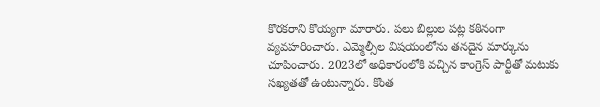కొరకరాని కొయ్యగా మారారు. పలు బిల్లుల పట్ల కఠినంగా వ్యవహరించారు. ఎమ్మెల్సీల విషయంలోను తనదైన మార్కును చూపించారు. 2023లో అధికారంలోకి వచ్చిన కాంగ్రెస్ పార్టీతో మటుకు సఖ్యతతో ఉంటున్నారు. కొంత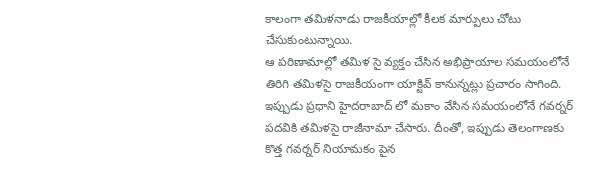కాలంగా తమిళనాడు రాజకీయాల్లో కీలక మార్పులు చోటు చేసుకుంటున్నాయి.
ఆ పరిణామాల్లో తమిళ సై వ్యక్తం చేసిన అభిప్రాయాల సమయంలోనే తిరిగి తమిళసై రాజకీయంగా యాక్టివ్ కానున్నట్లు ప్రచారం సాగింది. ఇప్పుడు ప్రధాని హైదరాబాద్ లో మకాం వేసిన సమయంలోనే గవర్నర్ పదవికి తమిళసై రాజీనామా చేసారు. దీంతో, ఇప్పుడు తెలంగాణకు కొత్త గవర్నర్ నియామకం పైన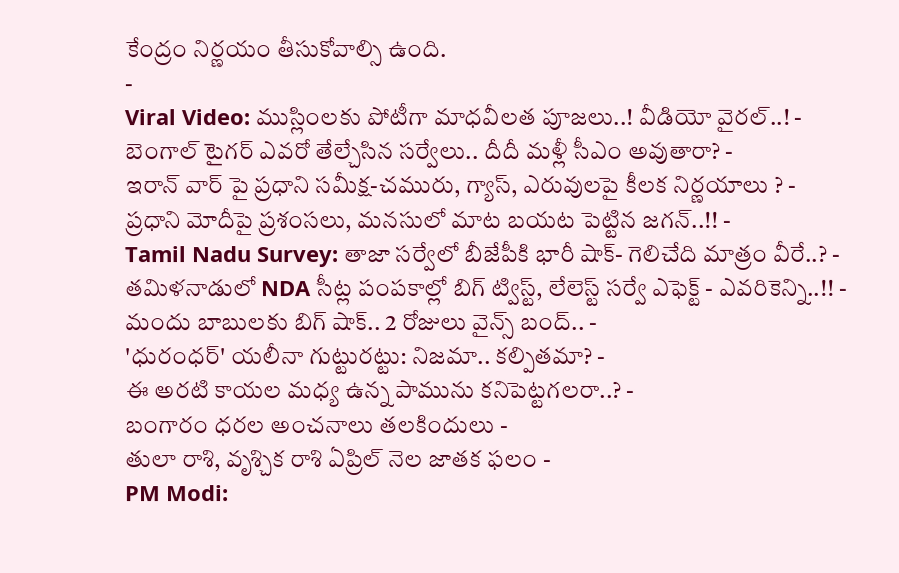కేంద్రం నిర్ణయం తీసుకోవాల్సి ఉంది.
-
Viral Video: ముస్లింలకు పోటీగా మాధవీలత పూజలు..! వీడియో వైరల్..! -
బెంగాల్ టైగర్ ఎవరో తేల్చేసిన సర్వేలు.. దీదీ మళ్లీ సీఎం అవుతారా? -
ఇరాన్ వార్ పై ప్రధాని సమీక్ష-చమురు, గ్యాస్, ఎరువులపై కీలక నిర్ణయాలు ? -
ప్రధాని మోదీపై ప్రశంసలు, మనసులో మాట బయట పెట్టిన జగన్..!! -
Tamil Nadu Survey: తాజా సర్వేలో బీజేపీకి భారీ షాక్- గెలిచేది మాత్రం వీరే..? -
తమిళనాడులో NDA సీట్ల పంపకాల్లో బిగ్ ట్విస్ట్, లేలెస్ట్ సర్వే ఎఫెక్ట్ - ఎవరికెన్ని..!! -
మందు బాబులకు బిగ్ షాక్.. 2 రోజులు వైన్స్ బంద్.. -
'ధురంధర్' యలీనా గుట్టురట్టు: నిజమా.. కల్పితమా? -
ఈ అరటి కాయల మధ్య ఉన్న పామును కనిపెట్టగలరా..? -
బంగారం ధరల అంచనాలు తలకిందులు -
తులా రాశి, వృశ్చిక రాశి ఏప్రిల్ నెల జాతక ఫలం -
PM Modi: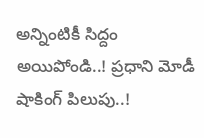అన్నింటికీ సిద్దం అయిపోండి..! ప్రధాని మోడీ షాకింగ్ పిలుపు..!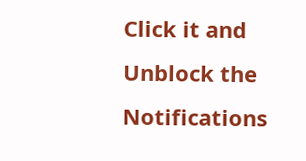Click it and Unblock the Notifications